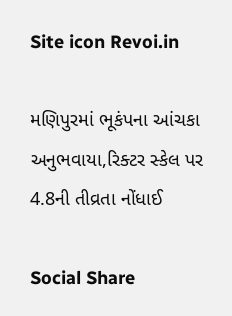Site icon Revoi.in

મણિપુરમાં ભૂકંપના આંચકા અનુભવાયા,રિક્ટર સ્કેલ પર 4.8ની તીવ્રતા નોંધાઈ

Social Share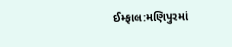ઈમ્ફાલ:મણિપુરમાં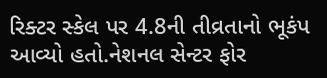રિક્ટર સ્કેલ પર 4.8ની તીવ્રતાનો ભૂકંપ આવ્યો હતો.નેશનલ સેન્ટર ફોર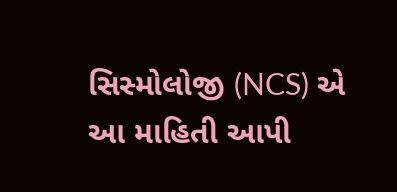સિસ્મોલોજી (NCS) એ આ માહિતી આપી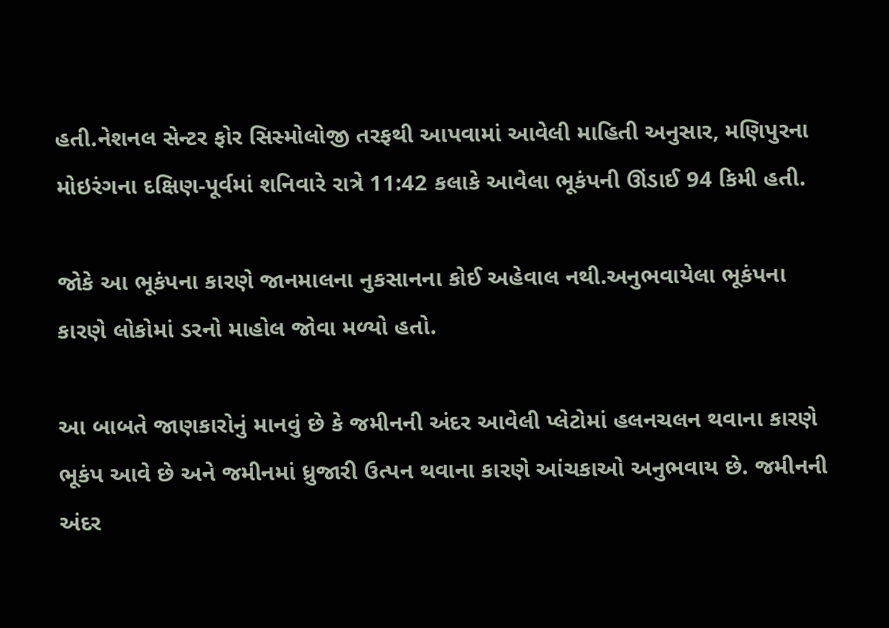હતી.નેશનલ સેન્ટર ફોર સિસ્મોલોજી તરફથી આપવામાં આવેલી માહિતી અનુસાર, મણિપુરના મોઇરંગના દક્ષિણ-પૂર્વમાં શનિવારે રાત્રે 11:42 કલાકે આવેલા ભૂકંપની ઊંડાઈ 94 કિમી હતી.

જોકે આ ભૂકંપના કારણે જાનમાલના નુકસાનના કોઈ અહેવાલ નથી.અનુભવાયેલા ભૂકંપના કારણે લોકોમાં ડરનો માહોલ જોવા મળ્યો હતો.

આ બાબતે જાણકારોનું માનવું છે કે જમીનની અંદર આવેલી પ્લેટોમાં હલનચલન થવાના કારણે ભૂકંપ આવે છે અને જમીનમાં ધ્રુજારી ઉત્પન થવાના કારણે આંચકાઓ અનુભવાય છે. જમીનની અંદર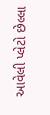આવેલી પ્લેટો છેલ્લા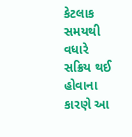કેટલાક સમયથી વધારે સક્રિય થઈ હોવાના કારણે આ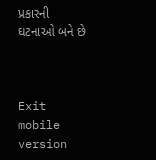પ્રકારની ઘટનાઓ બને છે



Exit mobile version